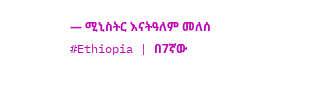— ሚኒስትር እናትዓለም መለሰ
#Ethiopia | በ7ኛው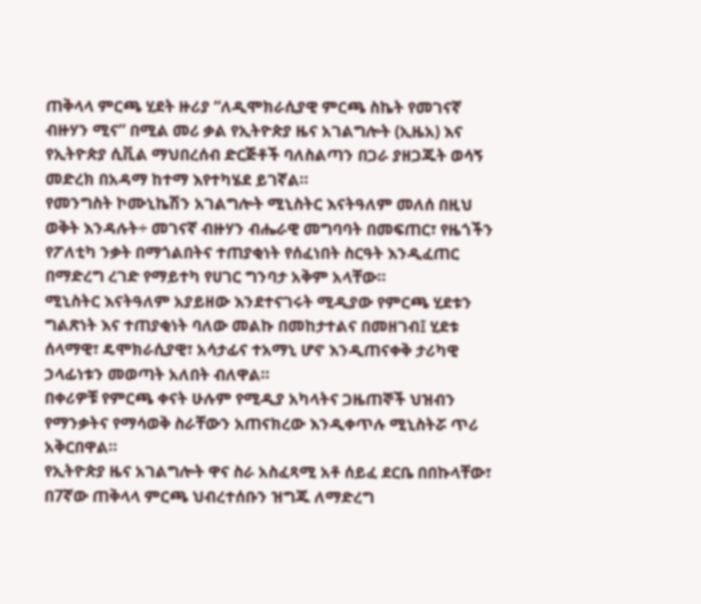ጠቅላላ ምርጫ ሂደት ዙሪያ “ለዲሞክራሲያዊ ምርጫ ስኬት የመገናኛ ብዙሃን ሚና” በሚል መሪ ቃል የኢትዮጵያ ዜና አገልግሎት (ኢዜአ) እና የኢትዮጵያ ሲቪል ማህበረሰብ ድርጅቶች ባለስልጣን በጋራ ያዘጋጁት ወሳኝ መድረክ በአዳማ ከተማ እየተካሄደ ይገኛል።
የመንግስት ኮሙኒኬሽን አገልግሎት ሚኒስትር እናትዓለም መለሰ በዚህ ወቅት እንዳሉት÷ መገናኛ ብዙሃን ብሔራዊ መግባባት በመፍጠር፣ የዜጎችን የፖለቲካ ንቃት በማጎልበትና ተጠያቂነት የሰፈነበት ስርዓት እንዲፈጠር በማድረግ ረገድ የማይተካ የሀገር ግንባታ አቅም አላቸው።
ሚኒስትር እናትዓለም አያይዘው እንደተናገሩት ሚዲያው የምርጫ ሂደቱን ግልጽነት እና ተጠያቂነት ባለው መልኩ በመከታተልና በመዘገብ፤ ሂደቱ ሰላማዊ፣ ዴሞክራሲያዊ፣ አሳታፊና ተአማኒ ሆኖ እንዲጠናቀቅ ታሪካዊ ኃላፊነቱን መወጣት አለበት ብለዋል።
በቀሪዎቹ የምርጫ ቀናት ሁሉም የሚዲያ አካላትና ጋዜጠኞች ህዝብን የማንቃትና የማሳወቅ ስራቸውን አጠናክረው እንዲቀጥሉ ሚኒስትሯ ጥሪ አቅርበዋል።
የኢትዮጵያ ዜና አገልግሎት ዋና ስራ አስፈጻሚ አቶ ሰይፈ ደርቤ በበኩላቸው፣ በ7ኛው ጠቅላላ ምርጫ ህብረተሰቡን ዝግጁ ለማድረግ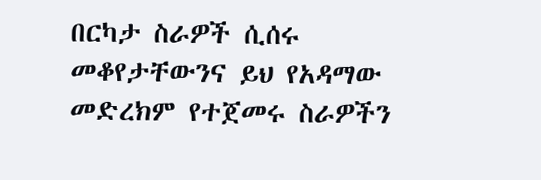በርካታ ስራዎች ሲሰሩ መቆየታቸውንና ይህ የአዳማው መድረክም የተጀመሩ ስራዎችን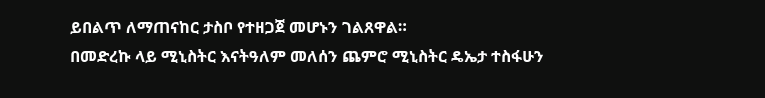ይበልጥ ለማጠናከር ታስቦ የተዘጋጀ መሆኑን ገልጸዋል።
በመድረኩ ላይ ሚኒስትር እናትዓለም መለሰን ጨምሮ ሚኒስትር ዴኤታ ተስፋሁን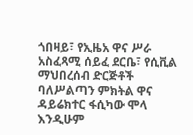ጎበዛይ፣ የኢዜአ ዋና ሥራ አስፈጻሚ ሰይፈ ደርቤ፣ የሲቪል ማህበረሰብ ድርጅቶች ባለሥልጣን ምክትል ዋና ዳይሬክተር ፋሲካው ሞላ እንዲሁም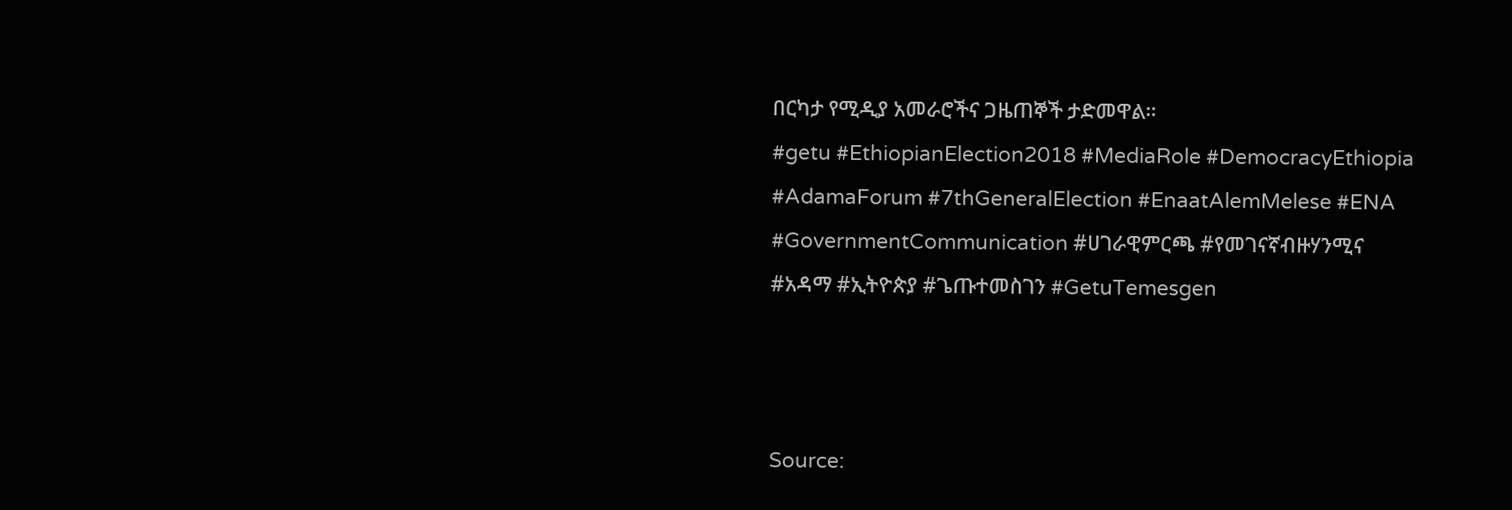በርካታ የሚዲያ አመራሮችና ጋዜጠኞች ታድመዋል።
#getu #EthiopianElection2018 #MediaRole #DemocracyEthiopia #AdamaForum #7thGeneralElection #EnaatAlemMelese #ENA #GovernmentCommunication #ሀገራዊምርጫ #የመገናኛብዙሃንሚና #አዳማ #ኢትዮጵያ #ጌጡተመስገን #GetuTemesgen



Source: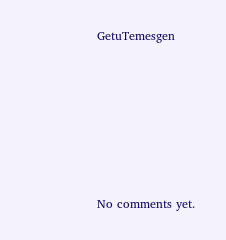GetuTemesgen









No comments yet.